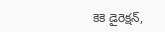కెకె డైరెక్షన్,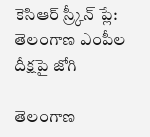కెసిఆర్ స్ర్కీన్ ప్లే: తెలంగాణ ఎంపీల దీక్షపై జోగి

తెలంగాణ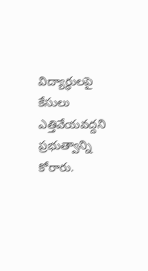విద్యార్థులపై కేసులు ఎత్తివేయవద్దని ప్రభుత్వాన్ని కోరారు.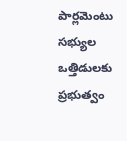పార్లమెంటు సభ్యుల ఒత్తిడులకు ప్రభుత్వం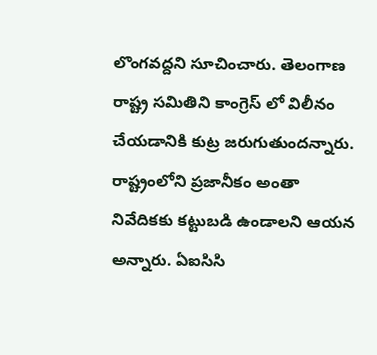లొంగవద్దని సూచించారు. తెలంగాణ రాష్ట్ర సమితిని కాంగ్రెస్ లో విలీనం చేయడానికి కుట్ర జరుగుతుందన్నారు. రాష్ట్రంలోని ప్రజానీకం అంతా నివేదికకు కట్టుబడి ఉండాలని ఆయన అన్నారు. ఏఐసిసి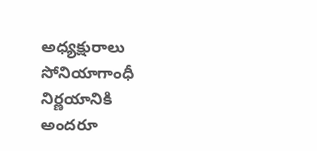అధ్యక్షురాలు సోనియాగాంధీ నిర్ణయానికి అందరూ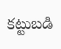కట్టుబడి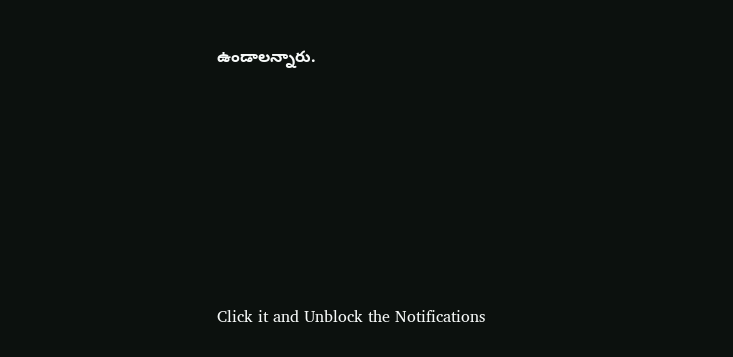ఉండాలన్నారు.












Click it and Unblock the Notifications